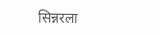सिन्नरला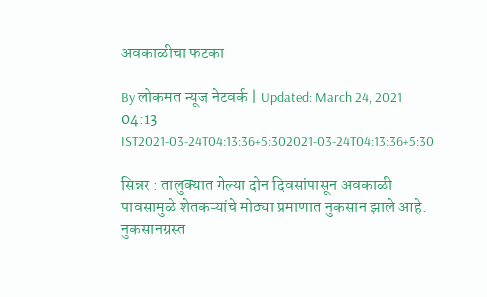अवकाळीचा फटका

By लोकमत न्यूज नेटवर्क | Updated: March 24, 2021 04:13 IST2021-03-24T04:13:36+5:302021-03-24T04:13:36+5:30

सिन्नर : तालुक्यात गेल्या दोन दिवसांपासून अवकाळी पावसामुळे शेतकऱ्यांचे मोठ्या प्रमाणात नुकसान झाले आहे. नुकसानग्रस्त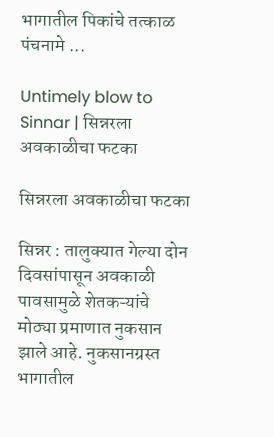भागातील पिकांचे तत्काळ पंचनामे ...

Untimely blow to Sinnar | सिन्नरला अवकाळीचा फटका

सिन्नरला अवकाळीचा फटका

सिन्नर : तालुक्यात गेल्या दोन दिवसांपासून अवकाळी पावसामुळे शेतकऱ्यांचे मोठ्या प्रमाणात नुकसान झाले आहे. नुकसानग्रस्त भागातील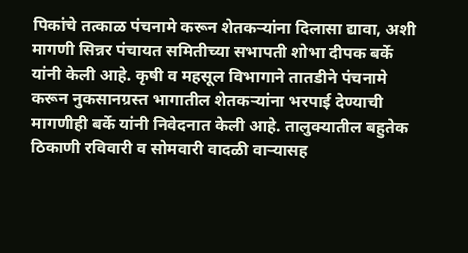पिकांचे तत्काळ पंचनामे करून शेतकऱ्यांना दिलासा द्यावा, अशी मागणी सिन्नर पंचायत समितीच्या सभापती शोभा दीपक बर्के यांनी केली आहे. कृषी व महसूल विभागाने तातडीने पंचनामे करून नुकसानग्रस्त भागातील शेतकऱ्यांना भरपाई देण्याची मागणीही बर्के यांनी निवेदनात केली आहे. तालुक्यातील बहुतेक ठिकाणी रविवारी व सोमवारी वादळी वाऱ्यासह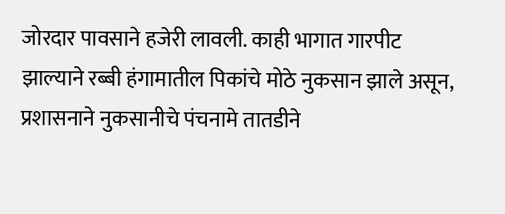जोरदार पावसाने हजेरी लावली. काही भागात गारपीट झाल्याने रब्बी हंगामातील पिकांचे मोठे नुकसान झाले असून, प्रशासनाने नुकसानीचे पंचनामे तातडीने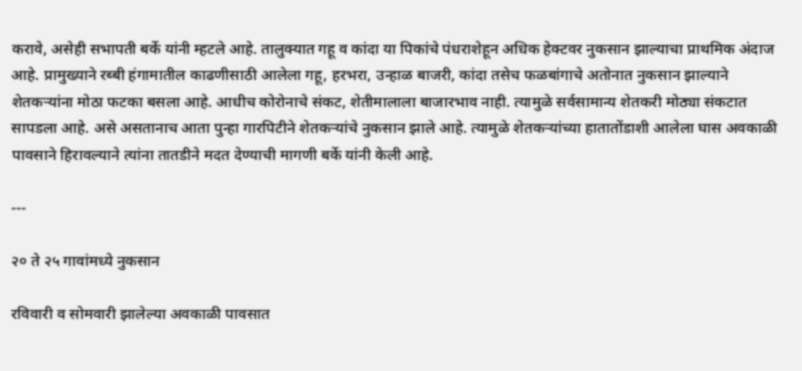करावे, असेही सभापती बर्के यांनी म्हटले आहे. तालुक्यात गहू व कांदा या पिकांचे पंधराशेहून अधिक हेक्टवर नुकसान झाल्याचा प्राथमिक अंदाज आहे. प्रामुख्याने रब्बी हंगामातील काढणीसाठी आलेला गहू, हरभरा, उन्हाळ बाजरी, कांदा तसेच फळबांगाचे अतोनात नुकसान झाल्याने शेतकऱ्यांना मोठा फटका बसला आहे. आधीच कोरोनाचे संकट, शेतीमालाला बाजारभाव नाही. त्यामुळे सर्वसामान्य शेतकरी मोठ्या संकटात सापडला आहे. असे असतानाच आता पुन्हा गारपिटीने शेतकऱ्यांचे नुकसान झाले आहे. त्यामुळे शेतकऱ्यांच्या हातातोंडाशी आलेला घास अवकाळी पावसाने हिरावल्याने त्यांना तातडीने मदत देण्याची मागणी बर्के यांनी केली आहे.

---

२० ते २५ गावांमध्ये नुकसान

रविवारी व सोमवारी झालेल्या अवकाळी पावसात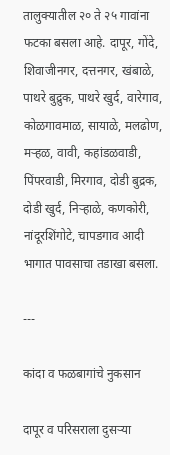तालुक्यातील २० ते २५ गावांना फटका बसला आहे. दापूर, गोंदे, शिवाजीनगर, दत्तनगर, खंबाळे, पाथरे बुद्रुक, पाथरे खुर्द, वारेगाव, कोळगावमाळ, सायाळे, मलढोण, मऱ्हळ, वावी, कहांडळवाडी, पिंपरवाडी, मिरगाव, दोडी बुद्रक, दोडी खुर्द, निऱ्हाळे, कणकोरी, नांदूरशिंगोटे, चापडगाव आदी भागात पावसाचा तडाखा बसला.

---

कांदा व फळबागांचे नुकसान

दापूर व परिसराला दुसऱ्या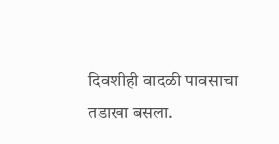दिवशीही वादळी पावसाचा तडाखा बसला.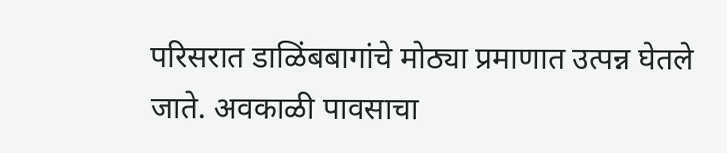परिसरात डाळिंबबागांचे मोठ्या प्रमाणात उत्पन्न घेतले जाते. अवकाळी पावसाचा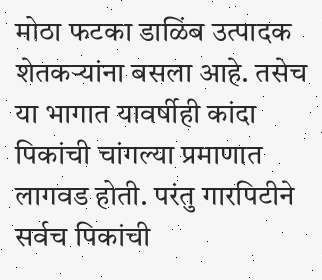मोठा फटका डाळिंब उत्पादक शेतकऱ्यांना बसला आहे. तसेच या भागात यावर्षीही कांदा पिकांची चांगल्या प्रमाणात लागवड होती. परंतु गारपिटीने सर्वच पिकांची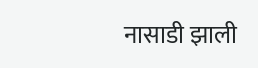नासाडी झाली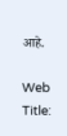आहे.

Web Title: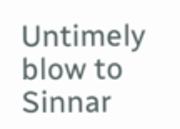Untimely blow to Sinnar